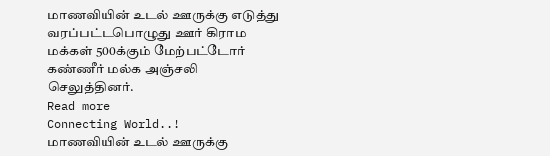மாணவியின் உடல் ஊருக்கு எடுத்து வரப்பட்டபொழுது ஊர் கிராம மக்கள் 500க்கும் மேற்பட்டோர் கண்ணீர் மல்க அஞ்சலி செலுத்தினர்.
Read more
Connecting World..!
மாணவியின் உடல் ஊருக்கு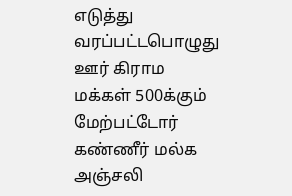எடுத்து வரப்பட்டபொழுது ஊர் கிராம மக்கள் 500க்கும் மேற்பட்டோர் கண்ணீர் மல்க அஞ்சலி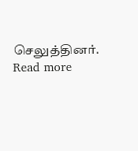செலுத்தினர்.
Read more